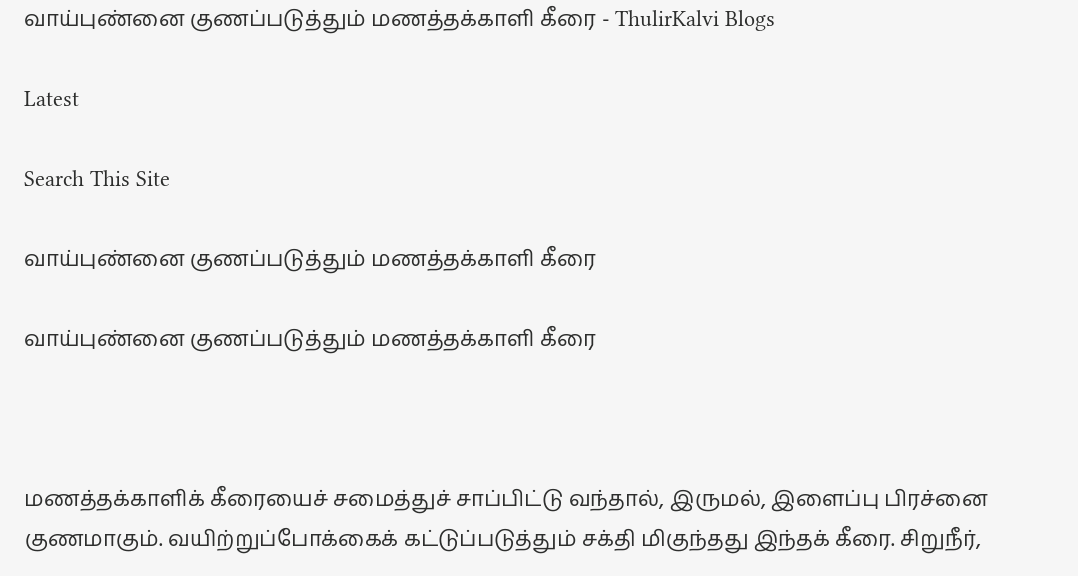வாய்புண்னை குணப்படுத்தும் மணத்தக்காளி கீரை - ThulirKalvi Blogs

Latest

Search This Site

வாய்புண்னை குணப்படுத்தும் மணத்தக்காளி கீரை

வாய்புண்னை குணப்படுத்தும் மணத்தக்காளி கீரை



மணத்தக்காளிக் கீரையைச் சமைத்துச் சாப்பிட்டு வந்தால், இருமல், இளைப்பு பிரச்னை குணமாகும். வயிற்றுப்போக்கைக் கட்டுப்படுத்தும் சக்தி மிகுந்தது இந்தக் கீரை. சிறுநீர்,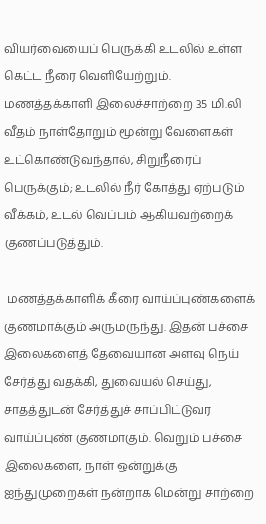வியர்வையைப் பெருக்கி உடலில் உள்ள கெட்ட நீரை வெளியேற்றும். மணத்தக்காளி இலைச்சாற்றை 35 மி.லி வீதம் நாள்தோறும் மூன்று வேளைகள் உட்கொண்டுவந்தால், சிறுநீரைப் பெருக்கும்; உடலில் நீர் கோத்து ஏற்படும் வீக்கம், உடல் வெப்பம் ஆகியவற்றைக் குணப்படுத்தும்.

 மணத்தக்காளிக் கீரை வாய்ப்புண்களைக் குணமாக்கும் அருமருந்து. இதன் பச்சை இலைகளைத் தேவையான அளவு நெய் சேர்த்து வதக்கி, துவையல் செய்து, சாதத்துடன் சேர்த்துச் சாப்பிட்டுவர வாய்ப்புண் குணமாகும். வெறும் பச்சை இலைகளை, நாள் ஒன்றுக்கு ஐந்துமுறைகள் நன்றாக மென்று சாற்றை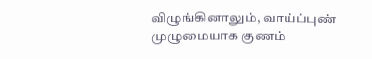விழுங்கினாலும், வாய்ப்புண் முழுமையாக குணம்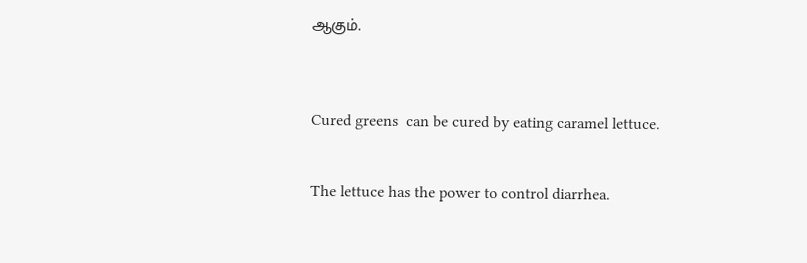ஆகும்.



Cured greens  can be cured by eating caramel lettuce.


The lettuce has the power to control diarrhea.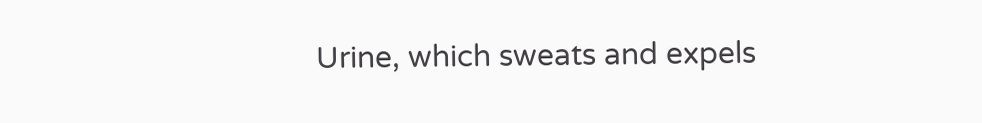Urine, which sweats and expels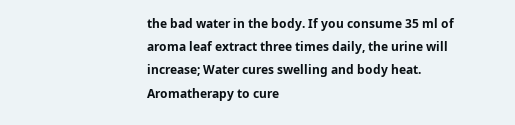the bad water in the body. If you consume 35 ml of aroma leaf extract three times daily, the urine will increase; Water cures swelling and body heat. Aromatherapy to cure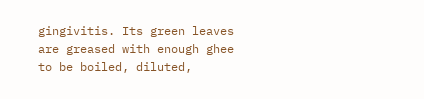gingivitis. Its green leaves are greased with enough ghee to be boiled, diluted,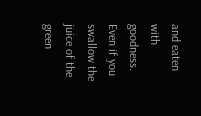and eaten with goodness. Even if you swallow the juice of the green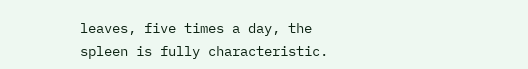leaves, five times a day, the spleen is fully characteristic.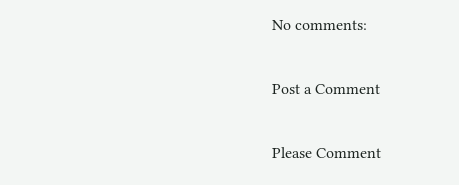No comments:

Post a Comment

Please Comment